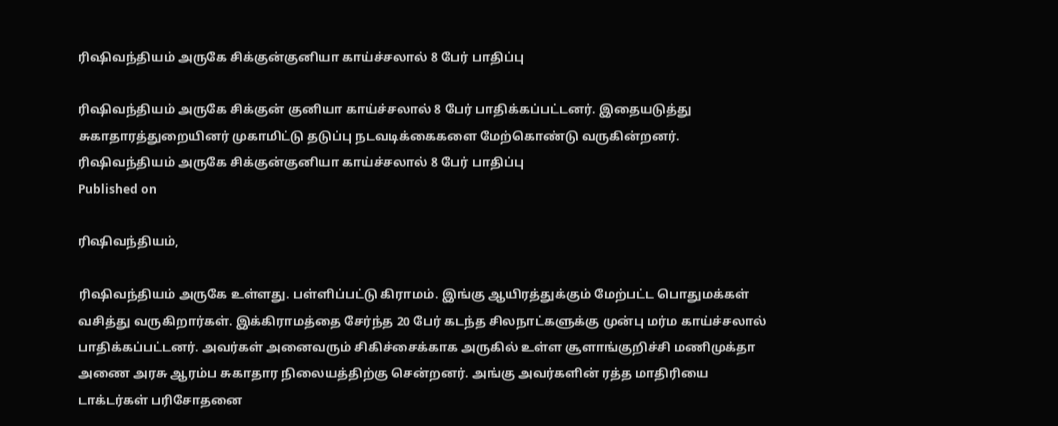ரிஷிவந்தியம் அருகே சிக்குன்குனியா காய்ச்சலால் 8 பேர் பாதிப்பு

ரிஷிவந்தியம் அருகே சிக்குன் குனியா காய்ச்சலால் 8 பேர் பாதிக்கப்பட்டனர். இதையடுத்து சுகாதாரத்துறையினர் முகாமிட்டு தடுப்பு நடவடிக்கைகளை மேற்கொண்டு வருகின்றனர்.
ரிஷிவந்தியம் அருகே சிக்குன்குனியா காய்ச்சலால் 8 பேர் பாதிப்பு
Published on

ரிஷிவந்தியம்,

ரிஷிவந்தியம் அருகே உள்ளது. பள்ளிப்பட்டு கிராமம். இங்கு ஆயிரத்துக்கும் மேற்பட்ட பொதுமக்கள் வசித்து வருகிறார்கள். இக்கிராமத்தை சேர்ந்த 20 பேர் கடந்த சிலநாட்களுக்கு முன்பு மர்ம காய்ச்சலால் பாதிக்கப்பட்டனர். அவர்கள் அனைவரும் சிகிச்சைக்காக அருகில் உள்ள சூளாங்குறிச்சி மணிமுக்தா அணை அரசு ஆரம்ப சுகாதார நிலையத்திற்கு சென்றனர். அங்கு அவர்களின் ரத்த மாதிரியை டாக்டர்கள் பரிசோதனை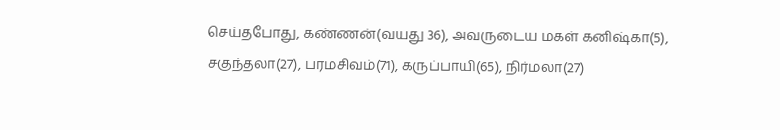செய்தபோது, கண்ணன்(வயது 36), அவருடைய மகள் கனிஷ்கா(5), சகுந்தலா(27), பரமசிவம்(71), கருப்பாயி(65), நிர்மலா(27)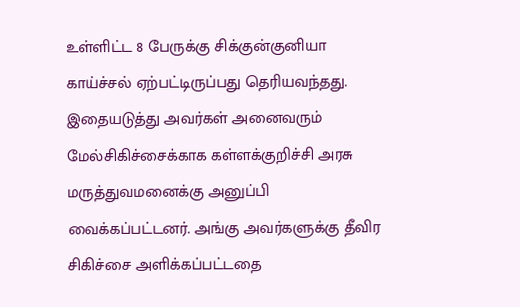உள்ளிட்ட 8 பேருக்கு சிக்குன்குனியா காய்ச்சல் ஏற்பட்டிருப்பது தெரியவந்தது. இதையடுத்து அவர்கள் அனைவரும் மேல்சிகிச்சைக்காக கள்ளக்குறிச்சி அரசு மருத்துவமனைக்கு அனுப்பி வைக்கப்பட்டனர். அங்கு அவர்களுக்கு தீவிர சிகிச்சை அளிக்கப்பட்டதை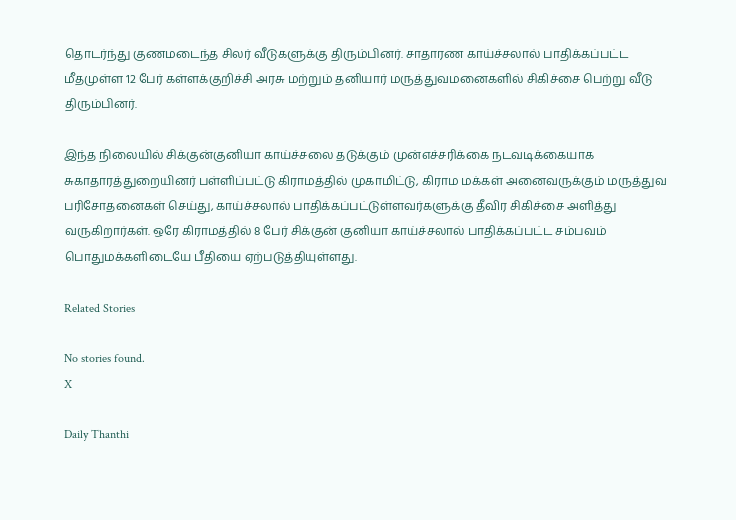தொடர்ந்து குணமடைந்த சிலர் வீடுகளுக்கு திரும்பினர். சாதாரண காய்ச்சலால் பாதிக்கப்பட்ட மீதமுள்ள 12 பேர் கள்ளக்குறிச்சி அரசு மற்றும் தனியார் மருத்துவமனைகளில் சிகிச்சை பெற்று வீடு திரும்பினர்.

இந்த நிலையில் சிக்குன்குனியா காய்ச்சலை தடுக்கும் முன்எச்சரிக்கை நடவடிக்கையாக சுகாதாரத்துறையினர் பள்ளிப்பட்டு கிராமத்தில் முகாமிட்டு, கிராம மக்கள் அனைவருக்கும் மருத்துவ பரிசோதனைகள் செய்து, காய்ச்சலால் பாதிக்கப்பட்டுள்ளவர்களுக்கு தீவிர சிகிச்சை அளித்து வருகிறார்கள். ஒரே கிராமத்தில் 8 பேர் சிக்குன் குனியா காய்ச்சலால் பாதிக்கப்பட்ட சம்பவம் பொதுமக்களிடையே பீதியை ஏற்படுத்தியுள்ளது.

Related Stories

No stories found.
X

Daily Thanthi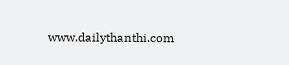www.dailythanthi.com